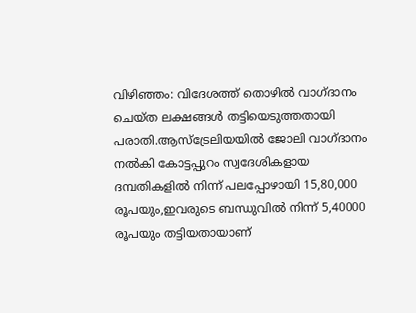വിഴിഞ്ഞം: വിദേശത്ത് തൊഴിൽ വാഗ്ദാനം ചെയ്ത ലക്ഷങ്ങൾ തട്ടിയെടുത്തതായി പരാതി.ആസ്ട്രേലിയയിൽ ജോലി വാഗ്ദാനം നൽകി കോട്ടപ്പുറം സ്വദേശികളായ ദമ്പതികളിൽ നിന്ന് പലപ്പോഴായി 15,80,000 രൂപയും,ഇവരുടെ ബന്ധുവിൽ നിന്ന് 5,40000 രൂപയും തട്ടിയതായാണ്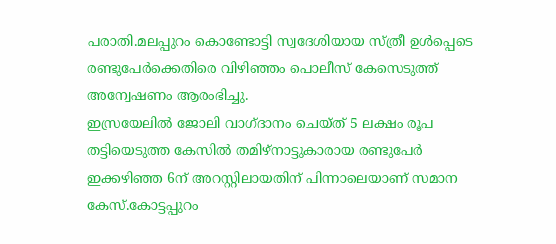പരാതി.മലപ്പുറം കൊണ്ടോട്ടി സ്വദേശിയായ സ്ത്രീ ഉൾപ്പെടെ രണ്ടുപേർക്കെതിരെ വിഴിഞ്ഞം പൊലീസ് കേസെടുത്ത് അന്വേഷണം ആരംഭിച്ചു.
ഇസ്രയേലിൽ ജോലി വാഗ്ദാനം ചെയ്ത് 5 ലക്ഷം രൂപ തട്ടിയെടുത്ത കേസിൽ തമിഴ്നാട്ടുകാരായ രണ്ടുപേർ ഇക്കഴിഞ്ഞ 6ന് അറസ്റ്റിലായതിന് പിന്നാലെയാണ് സമാന കേസ്.കോട്ടപ്പുറം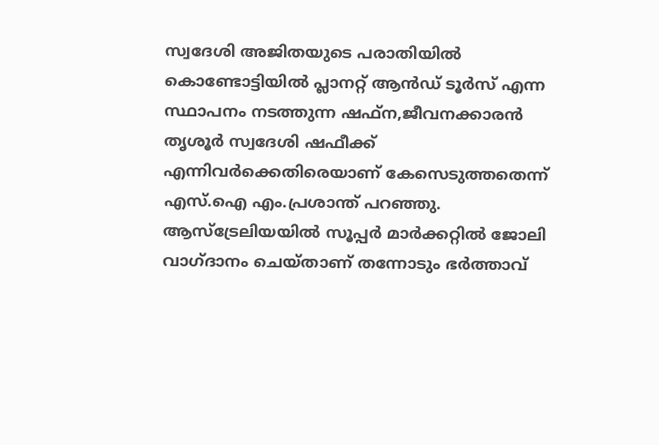സ്വദേശി അജിതയുടെ പരാതിയിൽ കൊണ്ടോട്ടിയിൽ പ്ലാനറ്റ് ആൻഡ് ടൂർസ് എന്ന സ്ഥാപനം നടത്തുന്ന ഷഫ്ന,ജീവനക്കാരൻ തൃശൂർ സ്വദേശി ഷഫീക്ക് എന്നിവർക്കെതിരെയാണ് കേസെടുത്തതെന്ന് എസ്.ഐ എം.പ്രശാന്ത് പറഞ്ഞു.
ആസ്ട്രേലിയയിൽ സൂപ്പർ മാർക്കറ്റിൽ ജോലി വാഗ്ദാനം ചെയ്താണ് തന്നോടും ഭർത്താവ്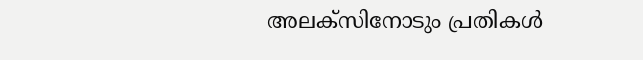അലക്സിനോടും പ്രതികൾ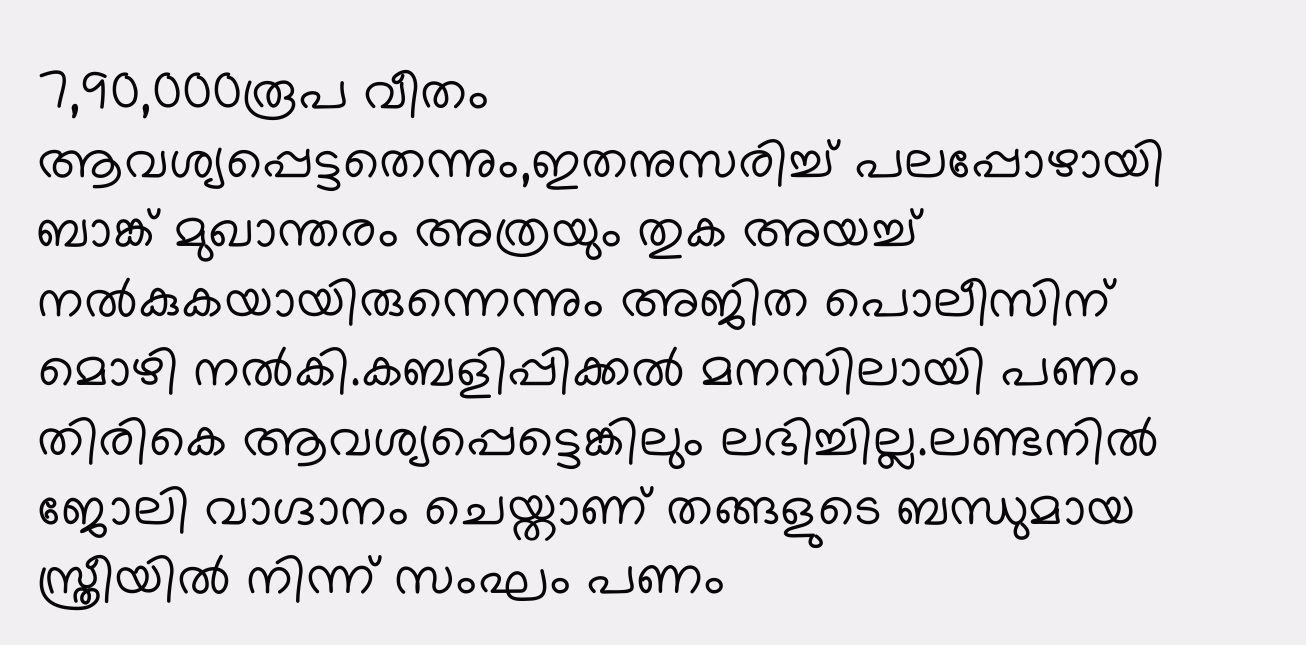7,90,000രൂപ വീതം ആവശ്യപ്പെട്ടതെന്നും,ഇതനുസരിച്ച് പലപ്പോഴായി ബാങ്ക് മുഖാന്തരം അത്രയും തുക അയച്ച് നൽകുകയായിരുന്നെന്നും അജിത പൊലീസിന് മൊഴി നൽകി.കബളിപ്പിക്കൽ മനസിലായി പണം തിരികെ ആവശ്യപ്പെട്ടെങ്കിലും ലഭിച്ചില്ല.ലണ്ടനിൽ ജോലി വാഗ്ദാനം ചെയ്താണ് തങ്ങളുടെ ബന്ധുമായ സ്ത്രീയിൽ നിന്ന് സംഘം പണം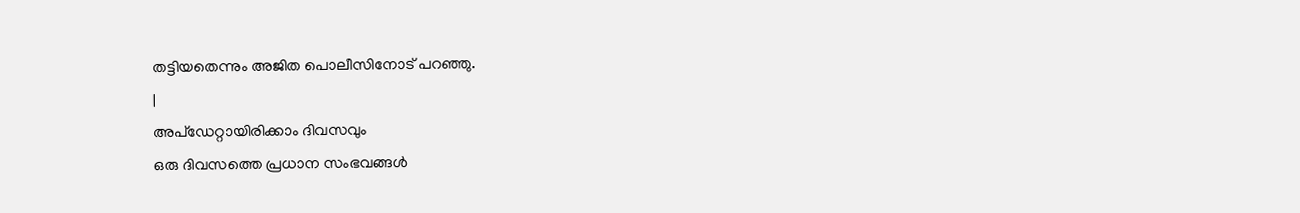തട്ടിയതെന്നും അജിത പൊലീസിനോട് പറഞ്ഞു.
|
അപ്ഡേറ്റായിരിക്കാം ദിവസവും
ഒരു ദിവസത്തെ പ്രധാന സംഭവങ്ങൾ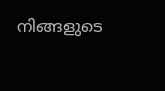നിങ്ങളുടെ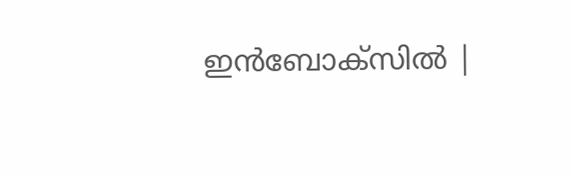ഇൻബോക്സിൽ |